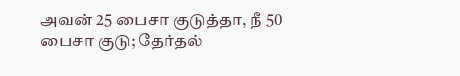அவன் 25 பைசா குடுத்தா, நீ 50 பைசா குடு; தேர்தல்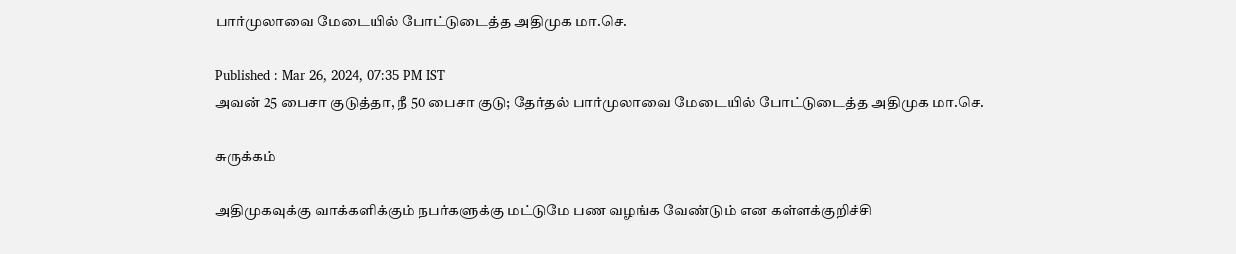பார்முலாவை மேடையில் போட்டுடைத்த அதிமுக மா.செ.

Published : Mar 26, 2024, 07:35 PM IST
அவன் 25 பைசா குடுத்தா, நீ 50 பைசா குடு; தேர்தல் பார்முலாவை மேடையில் போட்டுடைத்த அதிமுக மா.செ.

சுருக்கம்

அதிமுகவுக்கு வாக்களிக்கும் நபர்களுக்கு மட்டுமே பண வழங்க வேண்டும் என கள்ளக்குறிச்சி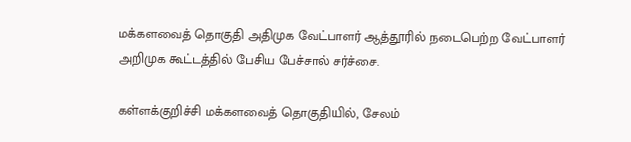மக்களவைத் தொகுதி அதிமுக வேட்பாளர் ஆத்தூரில் நடைபெற்ற வேட்பாளர் அறிமுக கூட்டத்தில் பேசிய பேச்சால் சர்ச்சை.

கள்ளக்குறிச்சி மக்களவைத் தொகுதியில், சேலம்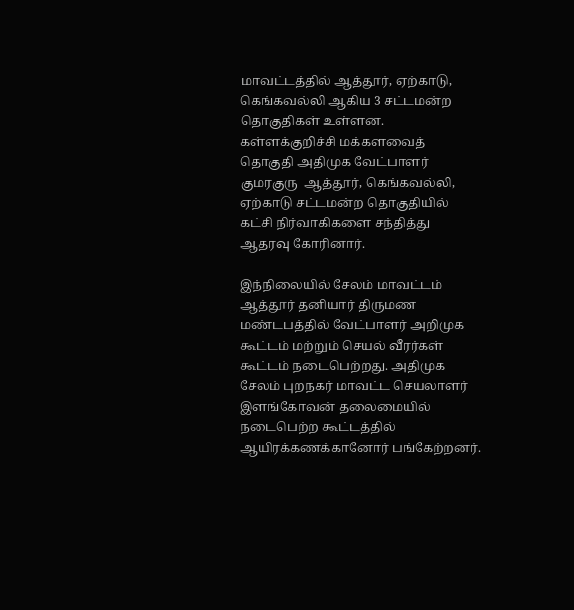மாவட்டத்தில் ஆத்தூர், ஏற்காடு, கெங்கவல்லி ஆகிய 3 சட்டமன்ற தொகுதிகள் உள்ளன. கள்ளக்குறிச்சி மக்களவைத் தொகுதி அதிமுக வேட்பாளர்  குமரகுரு  ஆத்தூர், கெங்கவல்லி, ஏற்காடு சட்டமன்ற தொகுதியில் கட்சி நிர்வாகிகளை சந்தித்து ஆதரவு கோரினார்.

இந்நிலையில் சேலம் மாவட்டம் ஆத்தூர் தனியார் திருமண மண்டபத்தில் வேட்பாளர் அறிமுக கூட்டம் மற்றும் செயல் வீரர்கள் கூட்டம் நடைபெற்றது. அதிமுக சேலம் புறநகர் மாவட்ட செயலாளர் இளங்கோவன் தலைமையில் நடைபெற்ற கூட்டத்தில் ஆயிரக்கணக்கானோர் பங்கேற்றனர்.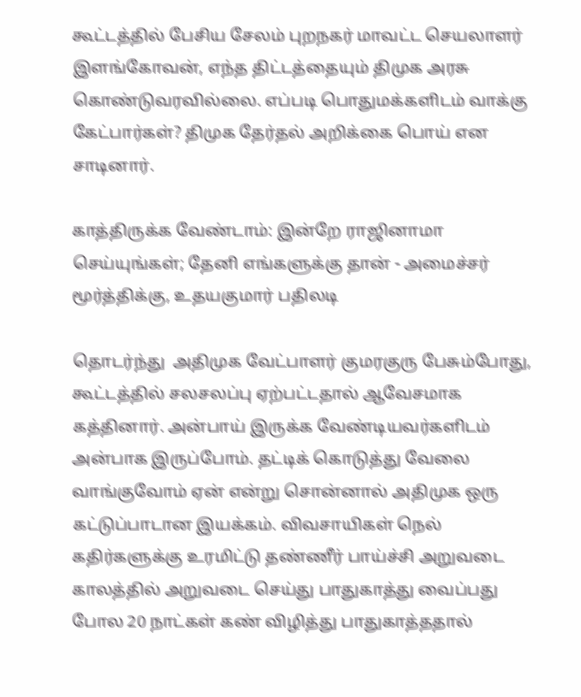கூட்டத்தில் பேசிய சேலம் புறநகர் மாவட்ட செயலாளர் இளங்கோவன், எந்த திட்டத்தையும் திமுக அரசு கொண்டுவரவில்லை. எப்படி பொதுமக்களிடம் வாக்கு கேட்பார்கள்? திமுக தேர்தல் அறிக்கை பொய் என சாடினார்.

காத்திருக்க வேண்டாம்: இன்றே ராஜினாமா செய்யுங்கள்; தேனி எங்களுக்கு தான் - அமைச்சர் மூர்த்திக்கு, உதயகுமார் பதிலடி

தொடர்ந்து  அதிமுக வேட்பாளர் குமரகுரு பேசும்போது, கூட்டத்தில் சலசலப்பு ஏற்பட்டதால் ஆவேசமாக கத்தினார். அன்பாய் இருக்க வேண்டியவர்களிடம் அன்பாக இருப்போம். தட்டிக் கொடுத்து வேலை வாங்குவோம் ஏன் என்று சொன்னால் அதிமுக ஒரு கட்டுப்பாடான இயக்கம். விவசாயிகள் நெல் கதிர்களுக்கு உரமிட்டு தண்ணீர் பாய்ச்சி அறுவடை காலத்தில் அறுவடை செய்து பாதுகாத்து வைப்பது போல 20 நாட்கள் கண் விழித்து பாதுகாத்ததால்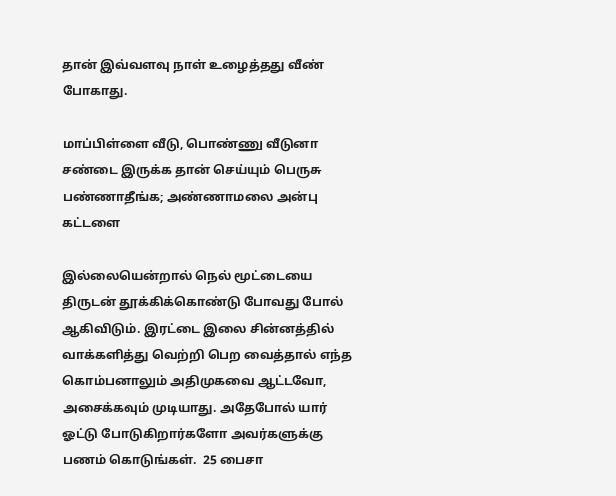தான் இவ்வளவு நாள் உழைத்தது வீண் போகாது.

மாப்பிள்ளை வீடு, பொண்ணு வீடுனா சண்டை இருக்க தான் செய்யும் பெருசு பண்ணாதீங்க; அண்ணாமலை அன்பு கட்டளை

இல்லையென்றால் நெல் மூட்டையை திருடன் தூக்கிக்கொண்டு போவது போல் ஆகிவிடும். இரட்டை இலை சின்னத்தில் வாக்களித்து வெற்றி பெற வைத்தால் எந்த கொம்பனாலும் அதிமுகவை ஆட்டவோ, அசைக்கவும் முடியாது. அதேபோல் யார் ஓட்டு போடுகிறார்களோ அவர்களுக்கு பணம் கொடுங்கள்.  25 பைசா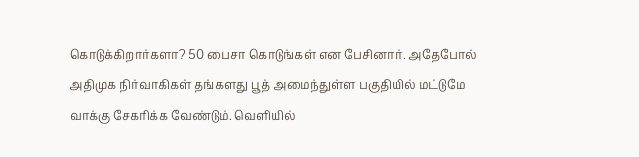கொடுக்கிறார்களா? 50 பைசா கொடுங்கள் என பேசினார். அதேபோல் அதிமுக நிர்வாகிகள் தங்களது பூத் அமைந்துள்ள பகுதியில் மட்டுமே வாக்கு சேகரிக்க வேண்டும். வெளியில்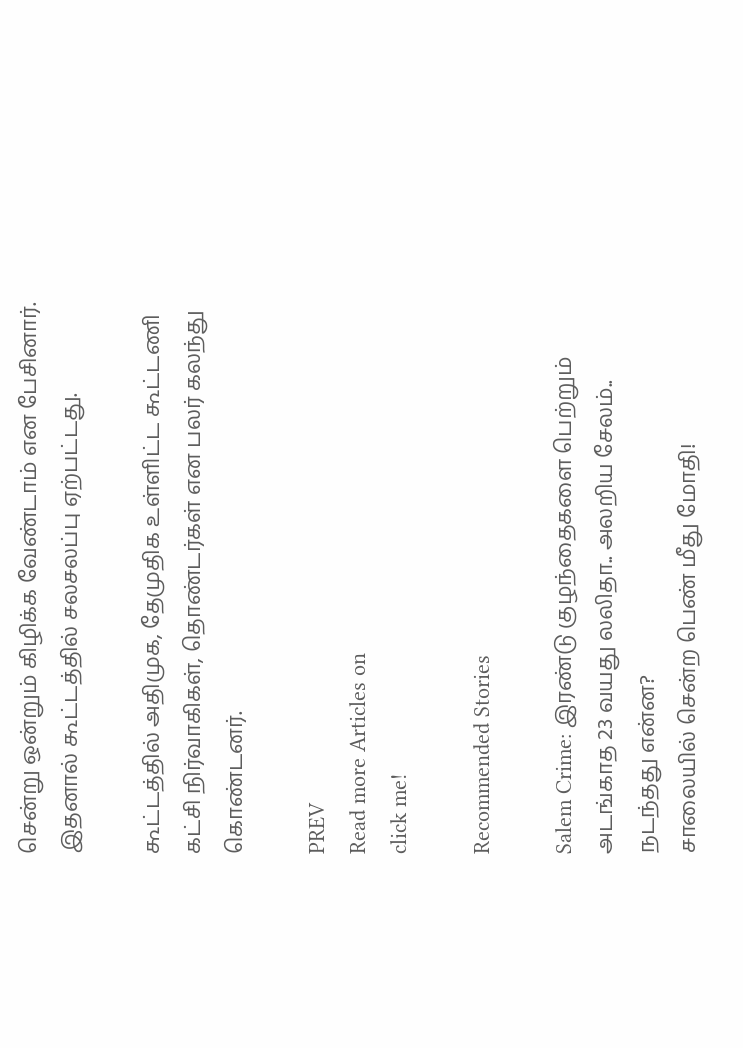சென்று ஒன்றும் கிழிக்க வேண்டாம் என பேசினார். இதனால் கூட்டத்தில் சலசலப்பு ஏற்பட்டது.

கூட்டத்தில் அதிமுக, தேமுதிக உள்ளிட்ட கூட்டணி கட்சி நிர்வாகிகள், தொண்டர்கள் என பலர் கலந்து கொண்டனர்.

PREV
Read more Articles on
click me!

Recommended Stories

Salem Crime: இரண்டு குழந்தைகளை பெற்றும் அடங்காத 23 வயது லலிதா.. அலறிய சேலம்.. நடந்தது என்ன?
சாலையில் சென்ற பெண் மீது மோதி!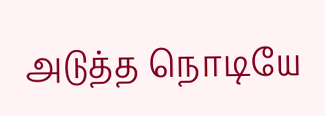அடுத்த நொடியே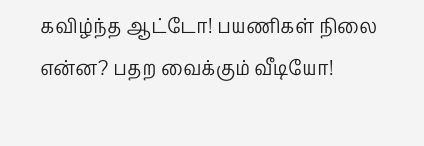கவிழ்ந்த ஆட்டோ! பயணிகள் நிலை என்ன? பதற வைக்கும் வீடியோ!